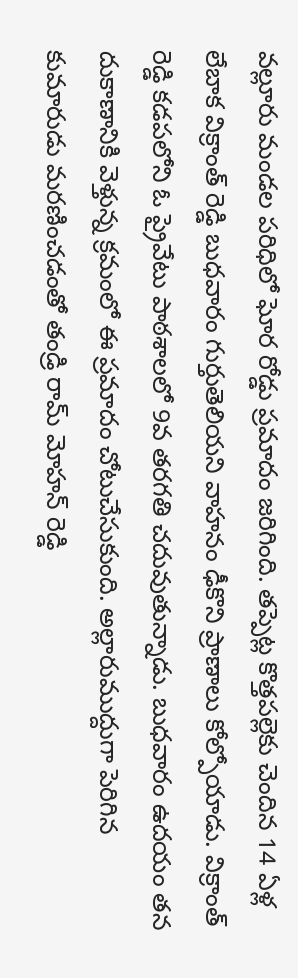వల్లూరు మండల పరిధిలో ఘోర రోడ్డు ప్రమాదం జరిగింది. తప్పెట్ల కొత్తపల్లెకు చెందిన 14 ఏళ్ల లేబాక విక్రాంత్ రెడ్డి బుధవారం గుర్తుతెలియని వాహనం ఢీకొని ప్రాణాలు కోల్పోయాడు. విక్రాంత్ రెడ్డి కడపలోని ఓ ప్రైవేటు పాఠశాలలో 9వ తరగతి చదువుతున్నాడు. బుధవారం ఉదయం తన దుకాణానికి వెళ్తున్న క్రమంలో ఈ ప్రమాదం చోటుచేసుకుంది. అల్లారుముద్దుగా పెరిగిన కుమారుడు మరణించడంతో తండ్రి రామ్ మోహన్ రెడ్డి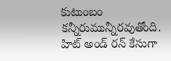కుటుంబం కన్నీరుమున్నీరవుతోంది. హిట్ అండ్ రన్ కేసుగా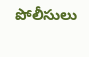పోలీసులు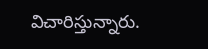విచారిస్తున్నారు.